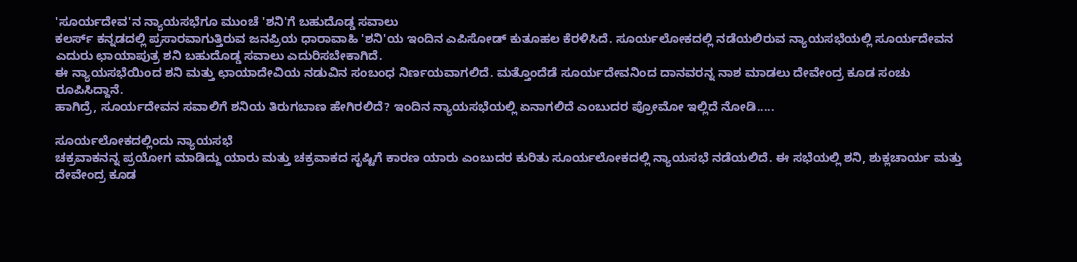'ಸೂರ್ಯದೇವ'ನ ನ್ಯಾಯಸಭೆಗೂ ಮುಂಚೆ 'ಶನಿ'ಗೆ ಬಹುದೊಡ್ಡ ಸವಾಲು
ಕಲರ್ಸ್ ಕನ್ನಡದಲ್ಲಿ ಪ್ರಸಾರವಾಗುತ್ತಿರುವ ಜನಪ್ರಿಯ ಧಾರಾವಾಹಿ 'ಶನಿ'ಯ ಇಂದಿನ ಎಪಿಸೋಡ್ ಕುತೂಹಲ ಕೆರಳಿಸಿದೆ. ಸೂರ್ಯಲೋಕದಲ್ಲಿ ನಡೆಯಲಿರುವ ನ್ಯಾಯಸಭೆಯಲ್ಲಿ ಸೂರ್ಯದೇವನ ಎದುರು ಛಾಯಾಪುತ್ರ ಶನಿ ಬಹುದೊಡ್ಡ ಸವಾಲು ಎದುರಿಸಬೇಕಾಗಿದೆ.
ಈ ನ್ಯಾಯಸಭೆಯಿಂದ ಶನಿ ಮತ್ತು ಛಾಯಾದೇವಿಯ ನಡುವಿನ ಸಂಬಂಧ ನಿರ್ಣಯವಾಗಲಿದೆ. ಮತ್ತೊಂದೆಡೆ ಸೂರ್ಯದೇವನಿಂದ ದಾನವರನ್ನ ನಾಶ ಮಾಡಲು ದೇವೇಂದ್ರ ಕೂಡ ಸಂಚು ರೂಪಿಸಿದ್ದಾನೆ.
ಹಾಗಿದ್ರೆ, ಸೂರ್ಯದೇವನ ಸವಾಲಿಗೆ ಶನಿಯ ತಿರುಗಬಾಣ ಹೇಗಿರಲಿದೆ? ಇಂದಿನ ನ್ಯಾಯಸಭೆಯಲ್ಲಿ ಏನಾಗಲಿದೆ ಎಂಬುದರ ಪ್ರೋಮೋ ಇಲ್ಲಿದೆ ನೋಡಿ.....

ಸೂರ್ಯಲೋಕದಲ್ಲಿಂದು ನ್ಯಾಯಸಭೆ
ಚಕ್ರವಾಕನನ್ನ ಪ್ರಯೋಗ ಮಾಡಿದ್ದು ಯಾರು ಮತ್ತು ಚಕ್ರವಾಕದ ಸೃಷ್ಟಿಗೆ ಕಾರಣ ಯಾರು ಎಂಬುದರ ಕುರಿತು ಸೂರ್ಯಲೋಕದಲ್ಲಿ ನ್ಯಾಯಸಭೆ ನಡೆಯಲಿದೆ. ಈ ಸಭೆಯಲ್ಲಿ ಶನಿ, ಶುಕ್ಲಚಾರ್ಯ ಮತ್ತು ದೇವೇಂದ್ರ ಕೂಡ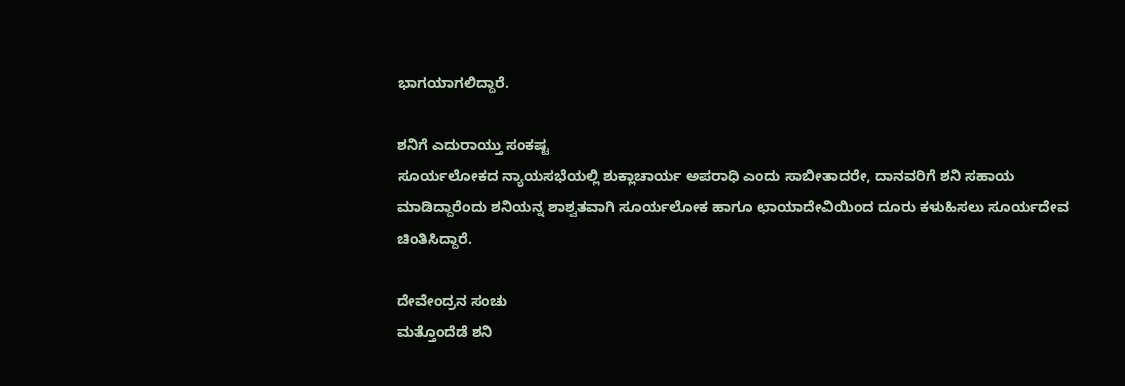ಭಾಗಯಾಗಲಿದ್ದಾರೆ.

ಶನಿಗೆ ಎದುರಾಯ್ತು ಸಂಕಷ್ಟ
ಸೂರ್ಯಲೋಕದ ನ್ಯಾಯಸಭೆಯಲ್ಲಿ ಶುಕ್ಲಾಚಾರ್ಯ ಅಪರಾಧಿ ಎಂದು ಸಾಬೀತಾದರೇ, ದಾನವರಿಗೆ ಶನಿ ಸಹಾಯ ಮಾಡಿದ್ದಾರೆಂದು ಶನಿಯನ್ನ ಶಾಶ್ವತವಾಗಿ ಸೂರ್ಯಲೋಕ ಹಾಗೂ ಛಾಯಾದೇವಿಯಿಂದ ದೂರು ಕಳುಹಿಸಲು ಸೂರ್ಯದೇವ ಚಿಂತಿಸಿದ್ದಾರೆ.

ದೇವೇಂದ್ರನ ಸಂಚು
ಮತ್ತೊಂದೆಡೆ ಶನಿ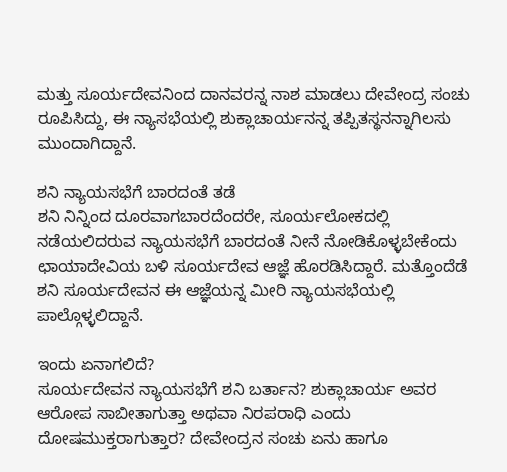ಮತ್ತು ಸೂರ್ಯದೇವನಿಂದ ದಾನವರನ್ನ ನಾಶ ಮಾಡಲು ದೇವೇಂದ್ರ ಸಂಚು ರೂಪಿಸಿದ್ದು, ಈ ನ್ಯಾಸಭೆಯಲ್ಲಿ ಶುಕ್ಲಾಚಾರ್ಯನನ್ನ ತಪ್ಪಿತಸ್ಥನನ್ನಾಗಿಲಸು ಮುಂದಾಗಿದ್ದಾನೆ.

ಶನಿ ನ್ಯಾಯಸಭೆಗೆ ಬಾರದಂತೆ ತಡೆ
ಶನಿ ನಿನ್ನಿಂದ ದೂರವಾಗಬಾರದೆಂದರೇ, ಸೂರ್ಯಲೋಕದಲ್ಲಿ ನಡೆಯಲಿದರುವ ನ್ಯಾಯಸಭೆಗೆ ಬಾರದಂತೆ ನೀನೆ ನೋಡಿಕೊಳ್ಳಬೇಕೆಂದು ಛಾಯಾದೇವಿಯ ಬಳಿ ಸೂರ್ಯದೇವ ಆಜ್ಞೆ ಹೊರಡಿಸಿದ್ದಾರೆ. ಮತ್ತೊಂದೆಡೆ ಶನಿ ಸೂರ್ಯದೇವನ ಈ ಆಜ್ಞೆಯನ್ನ ಮೀರಿ ನ್ಯಾಯಸಭೆಯಲ್ಲಿ ಪಾಲ್ಗೊಳ್ಳಲಿದ್ದಾನೆ.

ಇಂದು ಏನಾಗಲಿದೆ?
ಸೂರ್ಯದೇವನ ನ್ಯಾಯಸಭೆಗೆ ಶನಿ ಬರ್ತಾನ? ಶುಕ್ಲಾಚಾರ್ಯ ಅವರ ಆರೋಪ ಸಾಬೀತಾಗುತ್ತಾ ಅಥವಾ ನಿರಪರಾಧಿ ಎಂದು ದೋಷಮುಕ್ತರಾಗುತ್ತಾರ? ದೇವೇಂದ್ರನ ಸಂಚು ಏನು ಹಾಗೂ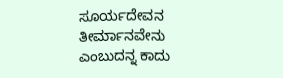ಸೂರ್ಯದೇವನ ತೀರ್ಮಾನವೇನು ಎಂಬುದನ್ನ ಕಾದು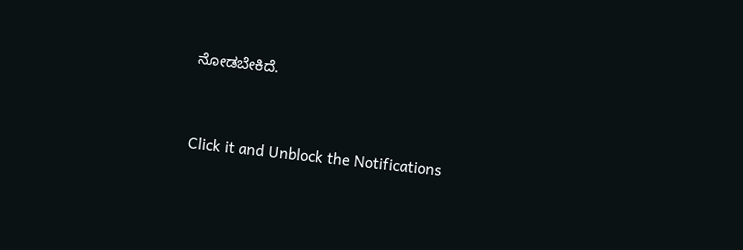ನೋಡಬೇಕಿದೆ.


Click it and Unblock the Notifications